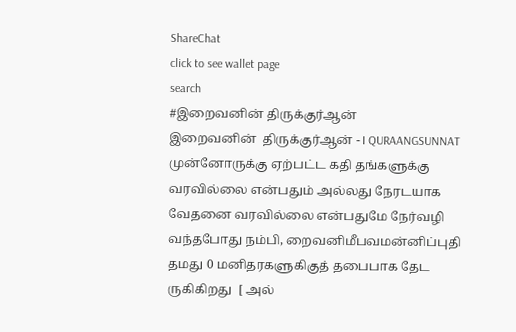ShareChat
click to see wallet page
search
#இறைவனின் திருக்குர்ஆன்
இறைவனின்  திருக்குர்ஆன் - I QURAANGSUNNAT முன்னோருக்கு ஏற்பட்ட கதி தங்களுக்கு வரவில்லை என்பதும் அல்லது நேரடயாக வேதனை வரவில்லை என்பதுமே நேர்வழி வந்தபோது நம்பி, றைவனிமீபவமன்னிப்புதி தமது 0 மனிதரகளுகிகுத் தபைபாக தேட ருகிகிறது  [ அல்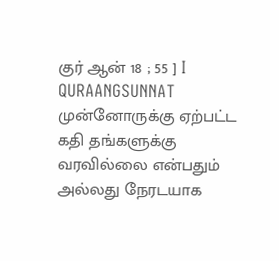குர் ஆன் 18 ; 55 ] I QURAANGSUNNAT முன்னோருக்கு ஏற்பட்ட கதி தங்களுக்கு வரவில்லை என்பதும் அல்லது நேரடயாக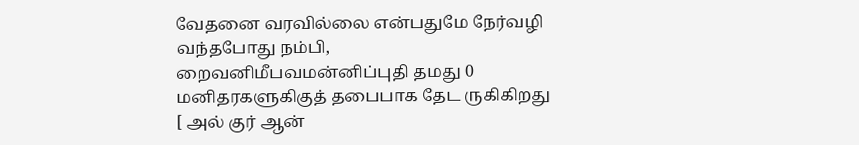வேதனை வரவில்லை என்பதுமே நேர்வழி வந்தபோது நம்பி, றைவனிமீபவமன்னிப்புதி தமது 0 மனிதரகளுகிகுத் தபைபாக தேட ருகிகிறது  [ அல் குர் ஆன்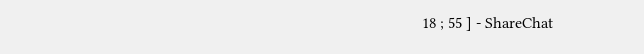18 ; 55 ] - ShareChat